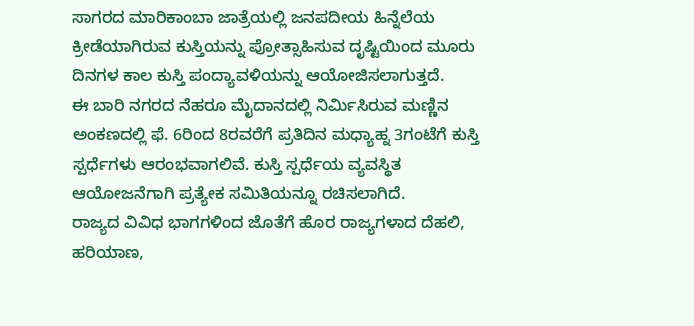ಸಾಗರದ ಮಾರಿಕಾಂಬಾ ಜಾತ್ರೆಯಲ್ಲಿ ಜನಪದೀಯ ಹಿನ್ನೆಲೆಯ ಕ್ರೀಡೆಯಾಗಿರುವ ಕುಸ್ತಿಯನ್ನು ಪ್ರೋತ್ಸಾಹಿಸುವ ದೃಷ್ಟಿಯಿಂದ ಮೂರು ದಿನಗಳ ಕಾಲ ಕುಸ್ತಿ ಪಂದ್ಯಾವಳಿಯನ್ನು ಆಯೋಜಿಸಲಾಗುತ್ತದೆ.
ಈ ಬಾರಿ ನಗರದ ನೆಹರೂ ಮೈದಾನದಲ್ಲಿ ನಿರ್ಮಿಸಿರುವ ಮಣ್ಣಿನ ಅಂಕಣದಲ್ಲಿ ಫೆ. 6ರಿಂದ 8ರವರೆಗೆ ಪ್ರತಿದಿನ ಮಧ್ಯಾಹ್ನ 3ಗಂಟೆಗೆ ಕುಸ್ತಿ ಸ್ಪರ್ಧೆಗಳು ಆರಂಭವಾಗಲಿವೆ. ಕುಸ್ತಿ ಸ್ಪರ್ಧೆಯ ವ್ಯವಸ್ಥಿತ ಆಯೋಜನೆಗಾಗಿ ಪ್ರತ್ಯೇಕ ಸಮಿತಿಯನ್ನೂ ರಚಿಸಲಾಗಿದೆ.
ರಾಜ್ಯದ ವಿವಿಧ ಭಾಗಗಳಿಂದ ಜೊತೆಗೆ ಹೊರ ರಾಜ್ಯಗಳಾದ ದೆಹಲಿ, ಹರಿಯಾಣ,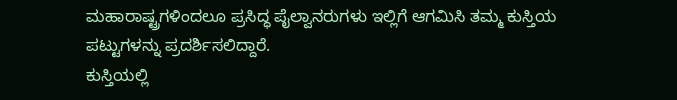ಮಹಾರಾಷ್ಟ್ರಗಳಿಂದಲೂ ಪ್ರಸಿದ್ಧ ಪೈಲ್ವಾನರುಗಳು ಇಲ್ಲಿಗೆ ಆಗಮಿಸಿ ತಮ್ಮ ಕುಸ್ತಿಯ ಪಟ್ಟುಗಳನ್ನು ಪ್ರದರ್ಶಿಸಲಿದ್ದಾರೆ.
ಕುಸ್ತಿಯಲ್ಲಿ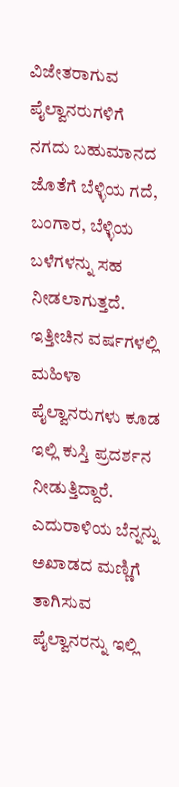ವಿಜೇತರಾಗುವ ಪೈಲ್ವಾನರುಗಳಿಗೆ ನಗದು ಬಹುಮಾನದ ಜೊತೆಗೆ ಬೆಳ್ಳಿಯ ಗದೆ, ಬಂಗಾರ, ಬೆಳ್ಳಿಯ ಬಳೆಗಳನ್ನು ಸಹ ನೀಡಲಾಗುತ್ತದೆ. ಇತ್ತೀಚಿನ ವರ್ಷಗಳಲ್ಲಿ ಮಹಿಳಾ ಪೈಲ್ವಾನರುಗಳು ಕೂಡ ಇಲ್ಲಿ ಕುಸ್ತಿ ಪ್ರದರ್ಶನ ನೀಡುತ್ತಿದ್ದಾರೆ.
ಎದುರಾಳಿಯ ಬೆನ್ನನ್ನು ಅಖಾಡದ ಮಣ್ಣಿಗೆ ತಾಗಿಸುವ ಪೈಲ್ವಾನರನ್ನು ಇಲ್ಲಿ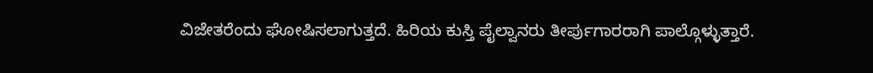ವಿಜೇತರೆಂದು ಘೋಷಿಸಲಾಗುತ್ತದೆ. ಹಿರಿಯ ಕುಸ್ತಿ ಪೈಲ್ವಾನರು ತೀರ್ಪುಗಾರರಾಗಿ ಪಾಲ್ಗೊಳ್ಳುತ್ತಾರೆ.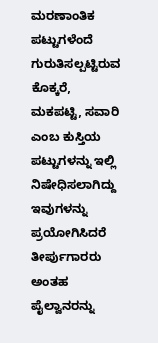ಮರಣಾಂತಿಕ ಪಟ್ಟುಗಳೆಂದೆ ಗುರುತಿಸಲ್ಪಟ್ಟಿರುವ ಕೊಕ್ಕರೆ, ಮಕಪಟ್ಟಿ, ಸವಾರಿ ಎಂಬ ಕುಸ್ತಿಯ ಪಟ್ಟುಗಳನ್ನು ಇಲ್ಲಿ ನಿಷೇಧಿಸಲಾಗಿದ್ದು ಇವುಗಳನ್ನು ಪ್ರಯೋಗಿಸಿದರೆ ತೀರ್ಪುಗಾರರು ಅಂತಹ ಪೈಲ್ವಾನರನ್ನು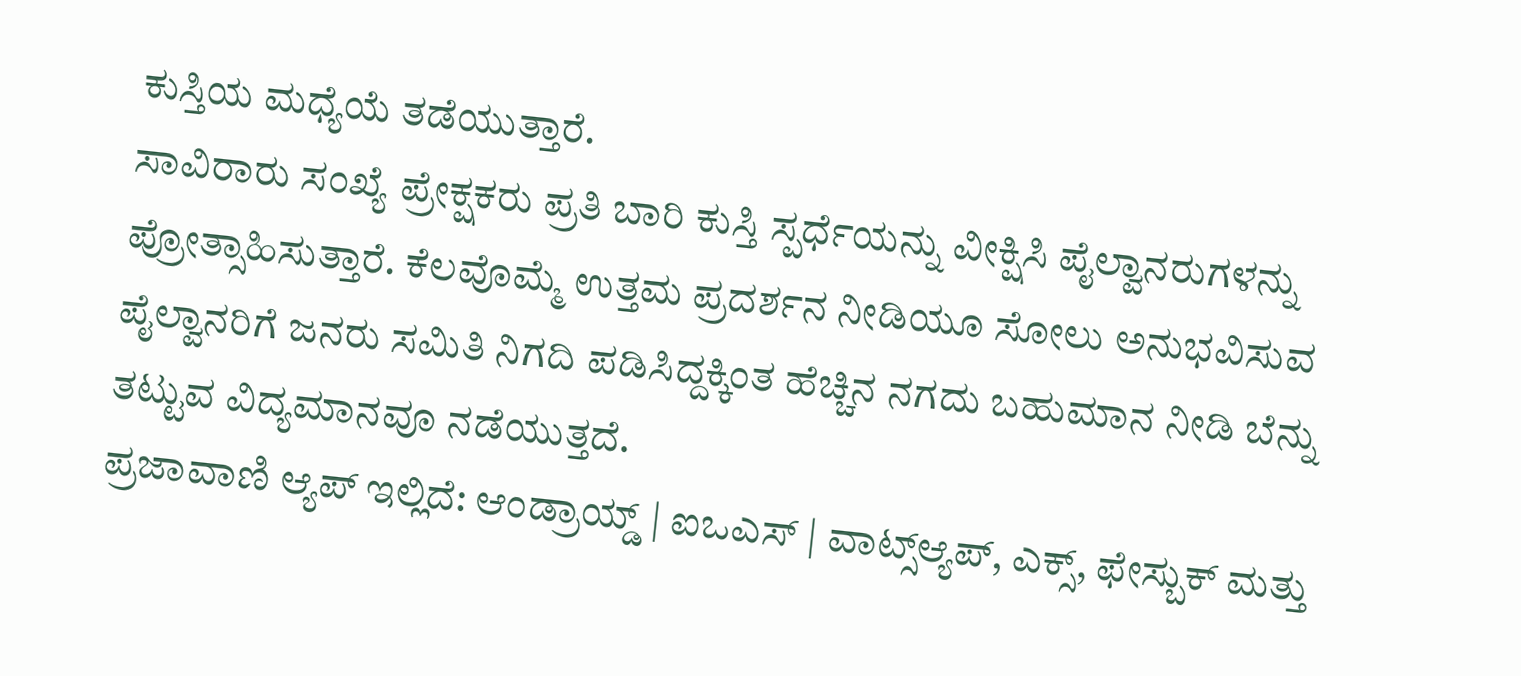ಕುಸ್ತಿಯ ಮಧ್ಯೆಯೆ ತಡೆಯುತ್ತಾರೆ.
ಸಾವಿರಾರು ಸಂಖ್ಯೆ ಪ್ರೇಕ್ಷಕರು ಪ್ರತಿ ಬಾರಿ ಕುಸ್ತಿ ಸ್ಪರ್ಧೆಯನ್ನು ವೀಕ್ಷಿಸಿ ಪೈಲ್ವಾನರುಗಳನ್ನು ಪ್ರೋತ್ಸಾಹಿಸುತ್ತಾರೆ. ಕೆಲವೊಮ್ಮೆ ಉತ್ತಮ ಪ್ರದರ್ಶನ ನೀಡಿಯೂ ಸೋಲು ಅನುಭವಿಸುವ ಪೈಲ್ವಾನರಿಗೆ ಜನರು ಸಮಿತಿ ನಿಗದಿ ಪಡಿಸಿದ್ದಕ್ಕಿಂತ ಹೆಚ್ಚಿನ ನಗದು ಬಹುಮಾನ ನೀಡಿ ಬೆನ್ನು ತಟ್ಟುವ ವಿದ್ಯಮಾನವೂ ನಡೆಯುತ್ತದೆ.
ಪ್ರಜಾವಾಣಿ ಆ್ಯಪ್ ಇಲ್ಲಿದೆ: ಆಂಡ್ರಾಯ್ಡ್ | ಐಒಎಸ್ | ವಾಟ್ಸ್ಆ್ಯಪ್, ಎಕ್ಸ್, ಫೇಸ್ಬುಕ್ ಮತ್ತು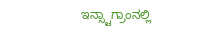ಇನ್ಸ್ಟಾಗ್ರಾಂನಲ್ಲಿ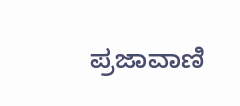ಪ್ರಜಾವಾಣಿ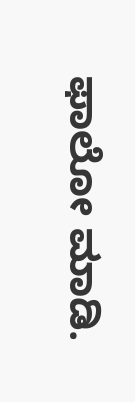ಫಾಲೋ ಮಾಡಿ.